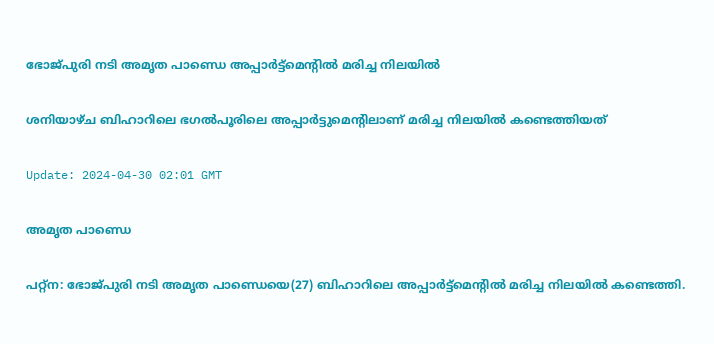ഭോജ്‍പുരി നടി അമൃത പാണ്ഡെ അപ്പാര്‍ട്ട്മെന്‍റില്‍ മരിച്ച നിലയില്‍

ശനിയാഴ്ച ബിഹാറിലെ ഭഗൽപൂരിലെ അപ്പാർട്ടുമെൻ്റിലാണ് മരിച്ച നിലയിൽ കണ്ടെത്തിയത്

Update: 2024-04-30 02:01 GMT

അമൃത പാണ്ഡെ

പറ്റ്ന: ഭോജ്‍പുരി നടി അമൃത പാണ്ഡെയെ(27) ബിഹാറിലെ അപ്പാര്‍ട്ട്മെന്‍റില്‍ മരിച്ച നിലയില്‍ കണ്ടെത്തി.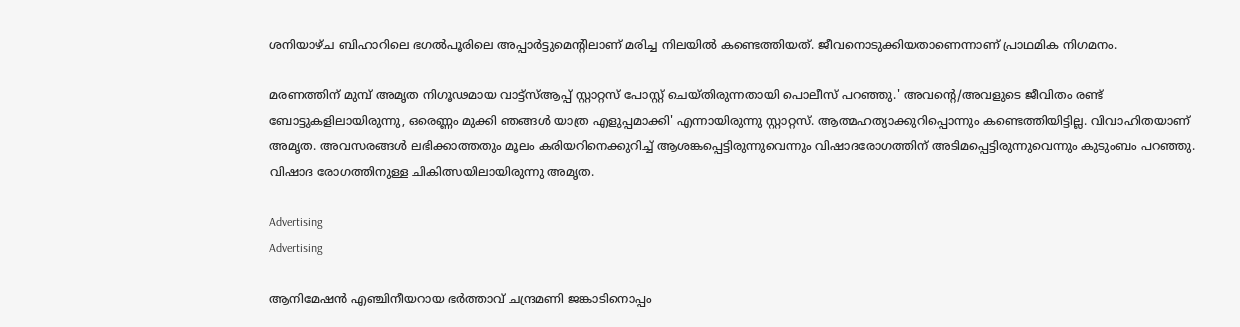ശനിയാഴ്ച ബിഹാറിലെ ഭഗൽപൂരിലെ അപ്പാർട്ടുമെൻ്റിലാണ് മരിച്ച നിലയിൽ കണ്ടെത്തിയത്. ജീവനൊടുക്കിയതാണെന്നാണ് പ്രാഥമിക നിഗമനം.

മരണത്തിന് മുമ്പ് അമൃത നിഗൂഢമായ വാട്ട്‌സ്ആപ്പ് സ്റ്റാറ്റസ് പോസ്റ്റ് ചെയ്തിരുന്നതായി പൊലീസ് പറഞ്ഞു.' അവൻ്റെ/അവളുടെ ജീവിതം രണ്ട് ബോട്ടുകളിലായിരുന്നു, ഒരെണ്ണം മുക്കി ഞങ്ങൾ യാത്ര എളുപ്പമാക്കി' എന്നായിരുന്നു സ്റ്റാറ്റസ്. ആത്മഹത്യാക്കുറിപ്പൊന്നും കണ്ടെത്തിയിട്ടില്ല. വിവാഹിതയാണ് അമൃത. അവസരങ്ങള്‍ ലഭിക്കാത്തതും മൂലം കരിയറിനെക്കുറിച്ച് ആശങ്കപ്പെട്ടിരുന്നുവെന്നും വിഷാദരോഗത്തിന് അടിമപ്പെട്ടിരുന്നുവെന്നും കുടുംബം പറഞ്ഞു. വിഷാദ രോഗത്തിനുള്ള ചികിത്സയിലായിരുന്നു അമൃത.

Advertising
Advertising

ആനിമേഷൻ എഞ്ചിനീയറായ ഭർത്താവ് ചന്ദ്രമണി ജങ്കാടിനൊപ്പം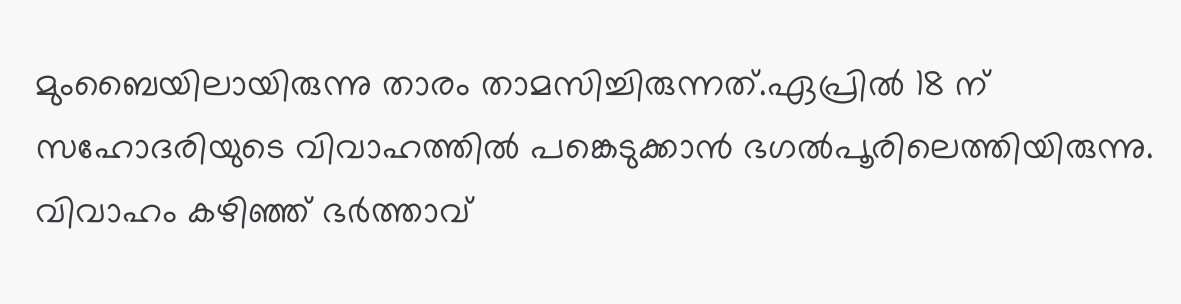മുംബൈയിലായിരുന്നു താരം താമസിച്ചിരുന്നത്.ഏപ്രിൽ 18 ന് സഹോദരിയുടെ വിവാഹത്തിൽ പങ്കെടുക്കാൻ ഭഗല്‍പൂരിലെത്തിയിരുന്നു. വിവാഹം കഴിഞ്ഞ് ഭര്‍ത്താവ്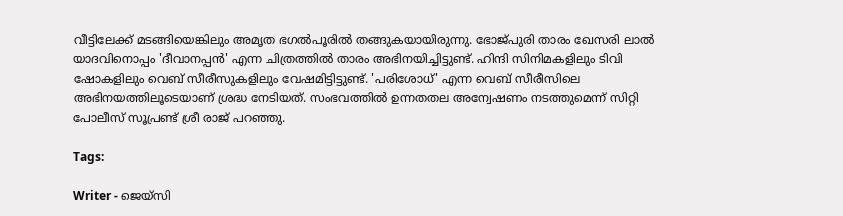വീട്ടിലേക്ക് മടങ്ങിയെങ്കിലും അമൃത ഭഗല്‍പൂരില്‍ തങ്ങുകയായിരുന്നു. ഭോജ്‍പുരി താരം ഖേസരി ലാൽ യാദവിനൊപ്പം 'ദീവാനപ്പൻ' എന്ന ചിത്രത്തിൽ താരം അഭിനയിച്ചിട്ടുണ്ട്. ഹിന്ദി സിനിമകളിലും ടിവി ഷോകളിലും വെബ് സീരീസുകളിലും വേഷമിട്ടിട്ടുണ്ട്. 'പരിശോധ്' എന്ന വെബ് സീരീസിലെ അഭിനയത്തിലൂടെയാണ് ശ്രദ്ധ നേടിയത്. സംഭവത്തിൽ ഉന്നതതല അന്വേഷണം നടത്തുമെന്ന് സിറ്റി പോലീസ് സൂപ്രണ്ട് ശ്രീ രാജ് പറഞ്ഞു.

Tags:

Writer - ജെയ്സി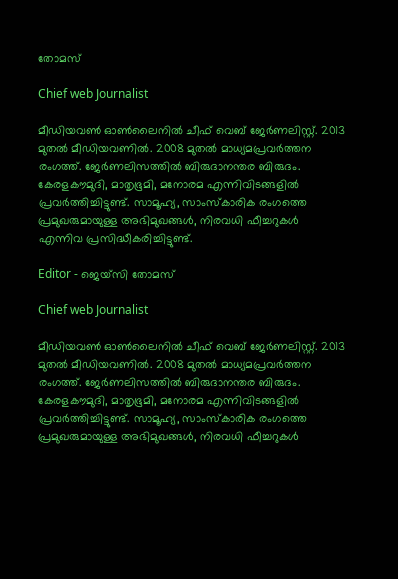തോമസ്

Chief web Journalist

മീഡിയവൺ ഓൺലൈനിൽ ചീഫ് വെബ് ജേർണലിസ്റ്റ്. 2013 മുതൽ മീഡിയവണിൽ. 2008 മുതൽ മാധ്യമപ്രവർത്തന രംഗത്ത്. ജേർണലിസത്തിൽ ബിരുദാനന്തര ബിരുദം. കേരളകൗമുദി, മാതൃഭൂമി, മനോരമ എന്നിവിടങ്ങളിൽ പ്രവർത്തിച്ചിട്ടുണ്ട്. സാമൂഹ്യ, സാംസ്‌കാരിക രംഗത്തെ പ്രമുഖരുമായുള്ള അഭിമുഖങ്ങൾ, നിരവധി ഫീച്ചറുകൾ എന്നിവ പ്രസിദ്ധീകരിച്ചിട്ടുണ്ട്.

Editor - ജെയ്സി തോമസ്

Chief web Journalist

മീഡിയവൺ ഓൺലൈനിൽ ചീഫ് വെബ് ജേർണലിസ്റ്റ്. 2013 മുതൽ മീഡിയവണിൽ. 2008 മുതൽ മാധ്യമപ്രവർത്തന രംഗത്ത്. ജേർണലിസത്തിൽ ബിരുദാനന്തര ബിരുദം. കേരളകൗമുദി, മാതൃഭൂമി, മനോരമ എന്നിവിടങ്ങളിൽ പ്രവർത്തിച്ചിട്ടുണ്ട്. സാമൂഹ്യ, സാംസ്‌കാരിക രംഗത്തെ പ്രമുഖരുമായുള്ള അഭിമുഖങ്ങൾ, നിരവധി ഫീച്ചറുകൾ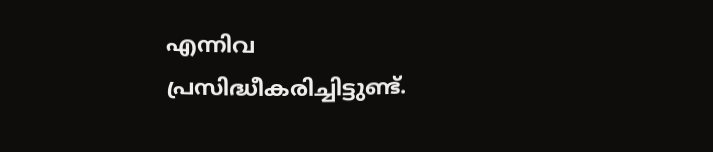എന്നിവ പ്രസിദ്ധീകരിച്ചിട്ടുണ്ട്.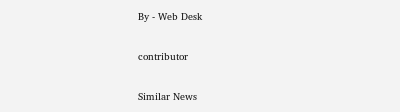By - Web Desk

contributor

Similar News